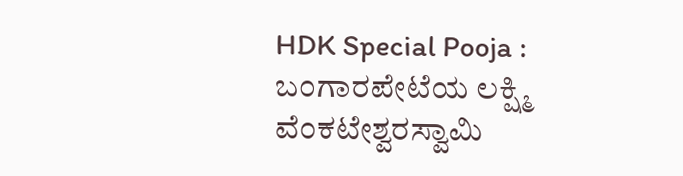HDK Special Pooja : ಬಂಗಾರಪೇಟೆಯ ಲಕ್ಷ್ಮಿ ವೆಂಕಟೇಶ್ವರಸ್ವಾಮಿ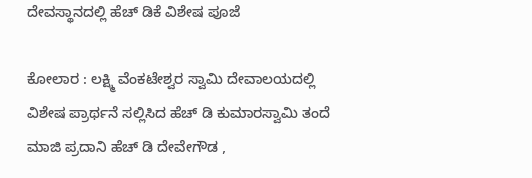ದೇವಸ್ಥಾನದಲ್ಲಿ ಹೆಚ್ ಡಿಕೆ ವಿಶೇಷ ಪೂಜೆ

ಕೋಲಾರ : ಲಕ್ಷ್ಮಿ ವೆಂಕಟೇಶ್ವರ ಸ್ವಾಮಿ ದೇವಾಲಯದಲ್ಲಿ ವಿಶೇಷ ಪ್ರಾರ್ಥನೆ ಸಲ್ಲಿಸಿದ ಹೆಚ್ ಡಿ ಕುಮಾರಸ್ವಾಮಿ ತಂದೆ ಮಾಜಿ ಪ್ರದಾನಿ ಹೆಚ್ ಡಿ ದೇವೇಗೌಡ ,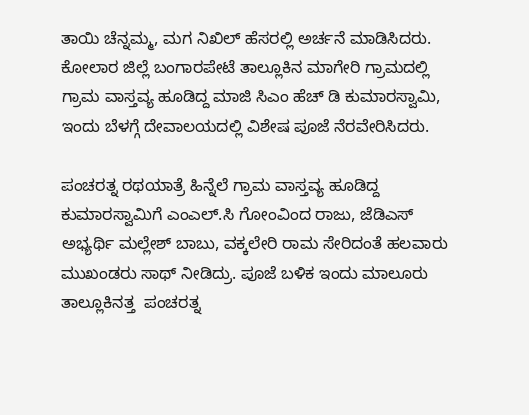ತಾಯಿ ಚೆನ್ನಮ್ಮ, ಮಗ ನಿಖಿಲ್ ಹೆಸರಲ್ಲಿ ಅರ್ಚನೆ ಮಾಡಿಸಿದರು. ಕೋಲಾರ ಜಿಲ್ಲೆ ಬಂಗಾರಪೇಟೆ ತಾಲ್ಲೂಕಿನ ಮಾಗೇರಿ ಗ್ರಾಮದಲ್ಲಿ ಗ್ರಾಮ ವಾಸ್ತವ್ಯ ಹೂಡಿದ್ದ ಮಾಜಿ ಸಿಎಂ ಹೆಚ್ ಡಿ ಕುಮಾರಸ್ವಾಮಿ,  ಇಂದು ಬೆಳಗ್ಗೆ ದೇವಾಲಯದಲ್ಲಿ ವಿಶೇಷ ಪೂಜೆ ನೆರವೇರಿಸಿದರು.

ಪಂಚರತ್ನ ರಥಯಾತ್ರೆ ಹಿನ್ನೆಲೆ ಗ್ರಾಮ ವಾಸ್ತವ್ಯ ಹೂಡಿದ್ದ ಕುಮಾರಸ್ವಾಮಿಗೆ ಎಂಎಲ್.ಸಿ ಗೋಂವಿಂದ ರಾಜು, ಜೆಡಿಎಸ್ ಅಭ್ಯರ್ಥಿ ಮಲ್ಲೇಶ್ ಬಾಬು, ವಕ್ಕಲೇರಿ ರಾಮ ಸೇರಿದಂತೆ ಹಲವಾರು ಮುಖಂಡರು ಸಾಥ್ ನೀಡಿದ್ರು. ಪೂಜೆ ಬಳಿಕ ಇಂದು ಮಾಲೂರು ತಾಲ್ಲೂಕಿನತ್ತ  ಪಂಚರತ್ನ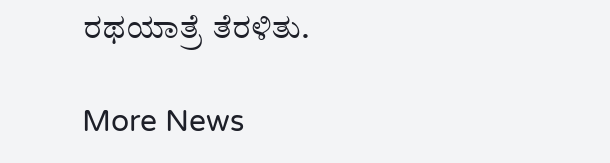ರಥಯಾತ್ರೆ ತೆರಳಿತು.

More News